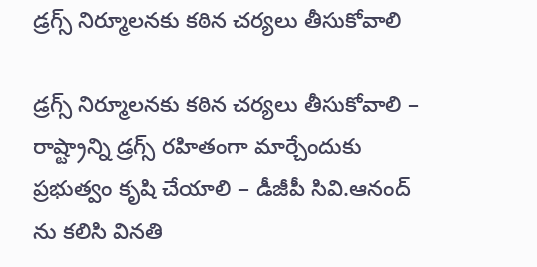డ్రగ్స్ నిర్మూలనకు కఠిన చర్యలు తీసుకోవాలి

డ్రగ్స్ నిర్మూలనకు కఠిన చర్యలు తీసుకోవాలి – రాష్ట్రాన్ని డ్రగ్స్ రహితంగా మార్చేందుకు ప్రభుత్వం కృషి చేయాలి – డీజీపీ సివి.ఆనంద్‌ ను కలిసి వినతి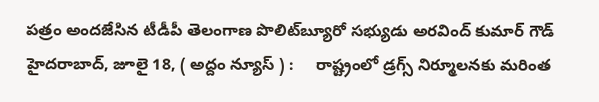పత్రం అందజేసిన టీడీపీ తెలంగాణ పొలిట్‌బ్యూరో సభ్యుడు అరవింద్ కుమార్ గౌడ్ హైద‌రాబాద్‌, జూలై 18, ( అద్దం న్యూస్ ) :     రాష్ట్రంలో డ్రగ్స్ నిర్మూలనకు మరింత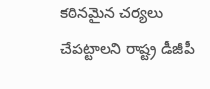కఠినమైన చర్యలు చేపట్టాలని రాష్ట్ర డీజీపీ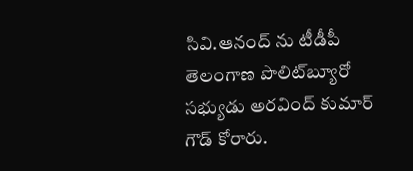సివి.ఆనంద్ ను టీడీపీ తెలంగాణ పొలిట్‌బ్యూరో సభ్యుడు అరవింద్ కుమార్ గౌడ్ కోరారు.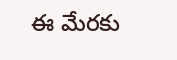ఈ మేర‌కు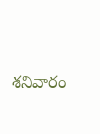శ‌నివారం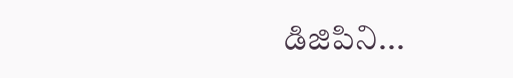డిజిపిని...